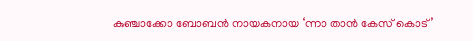കുഞ്ചാക്കോ ബോബന്‍ നായകനായ ‘ന്നാ താന്‍ കേസ് കൊട്’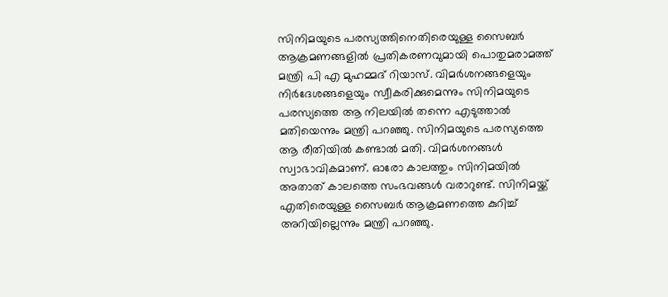സിനിമയുടെ പരസ്യത്തിനെതിരെയുള്ള സൈബര്‍ ആക്രമണങ്ങളില്‍ പ്രതികരണവുമായി പൊതുമരാമത്ത് മന്ത്രി പി എ മുഹമ്മദ് റിയാസ്. വിമര്‍ശനങ്ങളെയും നിര്‍ദേശങ്ങളെയും സ്വീകരിക്കുമെന്നും സിനിമയുടെ പരസ്യത്തെ ആ നിലയില്‍ തന്നെ എടുത്താല്‍ മതിയെന്നും മന്ത്രി പറഞ്ഞു. സിനിമയുടെ പരസ്യത്തെ ആ രീതിയില്‍ കണ്ടാല്‍ മതി. വിമര്‍ശനങ്ങള്‍ സ്വാഭാവികമാണ്. ഓരോ കാലത്തും സിനിമയില്‍ അതാത് കാലത്തെ സംഭവങ്ങള്‍ വരാറുണ്ട്. സിനിമയ്ക്ക് എതിരെയുള്ള സൈബര്‍ ആക്രമണത്തെ കുറിച്ച് അറിയില്ലെന്നും മന്ത്രി പറഞ്ഞു.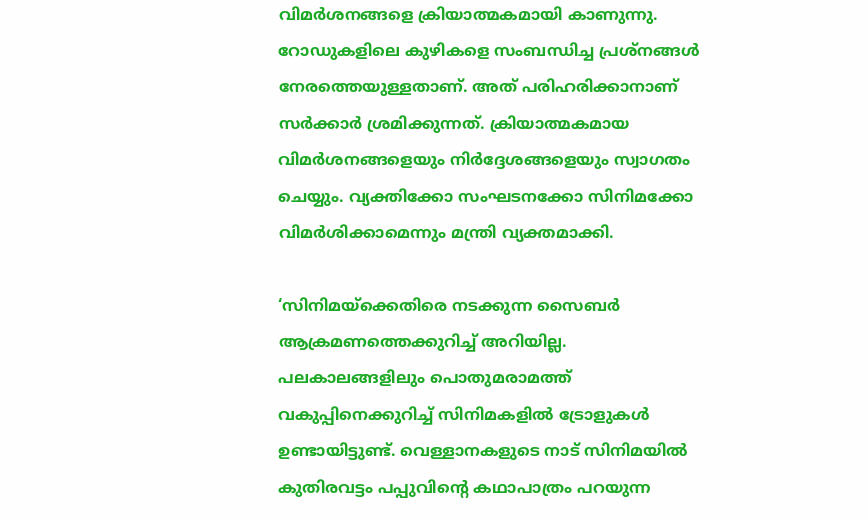വിമര്‍ശനങ്ങളെ ക്രിയാത്മകമായി കാണുന്നു. റോഡുകളിലെ കുഴികളെ സംബന്ധിച്ച പ്രശ്നങ്ങള്‍ നേരത്തെയുള്ളതാണ്. അത് പരിഹരിക്കാനാണ് സര്‍ക്കാര്‍ ശ്രമിക്കുന്നത്. ക്രിയാത്മകമായ വിമര്‍ശനങ്ങളെയും നിര്‍ദ്ദേശങ്ങളെയും സ്വാഗതം ചെയ്യും. വ്യക്തിക്കോ സംഘടനക്കോ സിനിമക്കോ വിമര്‍ശിക്കാമെന്നും മന്ത്രി വ്യക്തമാക്കി.

‘സിനിമയ്ക്കെതിരെ നടക്കുന്ന സൈബര്‍ ആക്രമണത്തെക്കുറിച്ച് അറിയില്ല. പലകാലങ്ങളിലും പൊതുമരാമത്ത് വകുപ്പിനെക്കുറിച്ച് സിനിമകളില്‍ ട്രോളുകള്‍ ഉണ്ടായിട്ടുണ്ട്. വെള്ളാനകളുടെ നാട് സിനിമയില്‍ കുതിരവട്ടം പപ്പുവിന്റെ കഥാപാത്രം പറയുന്ന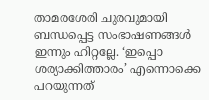താമരശേരി ചുരവുമായി ബന്ധപ്പെട്ട സംഭാഷണങ്ങള്‍ ഇന്നും ഹിറ്റല്ലേ. ‘ഇപ്പൊ ശര്യാക്കിത്താരം’ എന്നൊക്കെ പറയുന്നത്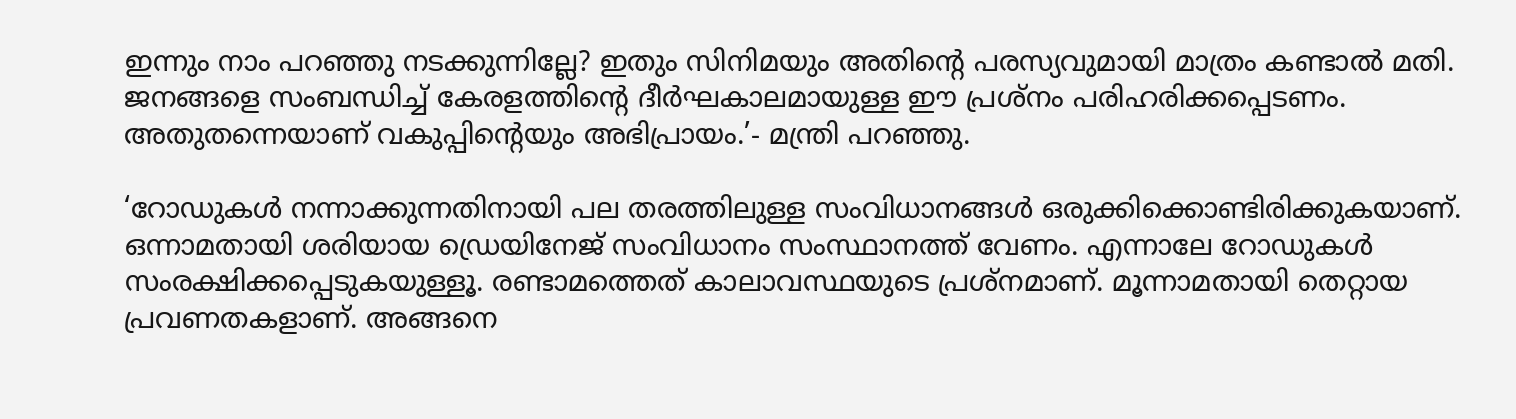ഇന്നും നാം പറഞ്ഞു നടക്കുന്നില്ലേ? ഇതും സിനിമയും അതിന്റെ പരസ്യവുമായി മാത്രം കണ്ടാല്‍ മതി. ജനങ്ങളെ സംബന്ധിച്ച് കേരളത്തിന്റെ ദീര്‍ഘകാലമായുള്ള ഈ പ്രശ്നം പരിഹരിക്കപ്പെടണം. അതുതന്നെയാണ് വകുപ്പിന്റെയും അഭിപ്രായം.’- മന്ത്രി പറഞ്ഞു.

‘റോഡുകള്‍ നന്നാക്കുന്നതിനായി പല തരത്തിലുള്ള സംവിധാനങ്ങള്‍ ഒരുക്കിക്കൊണ്ടിരിക്കുകയാണ്. ഒന്നാമതായി ശരിയായ ഡ്രെയിനേജ് സംവിധാനം സംസ്ഥാനത്ത് വേണം. എന്നാലേ റോഡുകള്‍ സംരക്ഷിക്കപ്പെടുകയുള്ളൂ. രണ്ടാമത്തെത് കാലാവസ്ഥയുടെ പ്രശ്‌നമാണ്. മൂന്നാമതായി തെറ്റായ പ്രവണതകളാണ്. അങ്ങനെ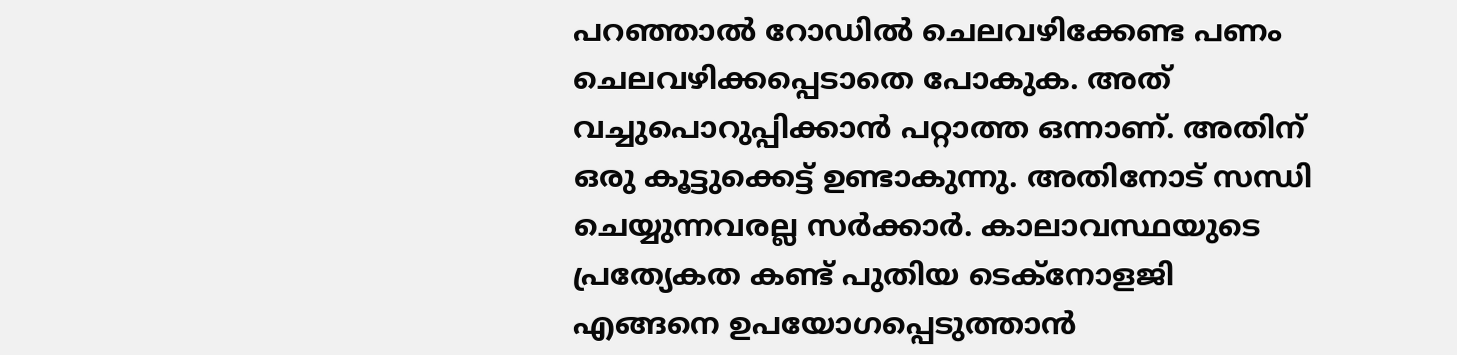പറഞ്ഞാല്‍ റോഡില്‍ ചെലവഴിക്കേണ്ട പണം ചെലവഴിക്കപ്പെടാതെ പോകുക. അത് വച്ചുപൊറുപ്പിക്കാന്‍ പറ്റാത്ത ഒന്നാണ്. അതിന് ഒരു കൂട്ടുക്കെട്ട് ഉണ്ടാകുന്നു. അതിനോട് സന്ധി ചെയ്യുന്നവരല്ല സര്‍ക്കാര്‍. കാലാവസ്ഥയുടെ പ്രത്യേകത കണ്ട് പുതിയ ടെക്നോളജി എങ്ങനെ ഉപയോഗപ്പെടുത്താന്‍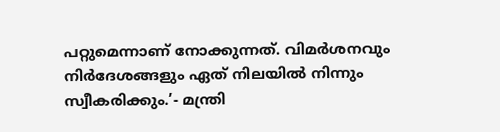പറ്റുമെന്നാണ് നോക്കുന്നത്. വിമര്‍ശനവും നിര്‍ദേശങ്ങളും ഏത് നിലയില്‍ നിന്നും സ്വീകരിക്കും.’- മന്ത്രി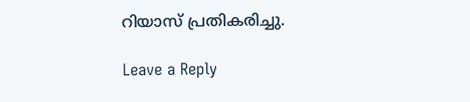റിയാസ് പ്രതികരിച്ചു.

Leave a Reply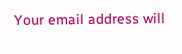Your email address will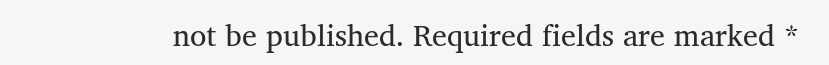not be published. Required fields are marked *